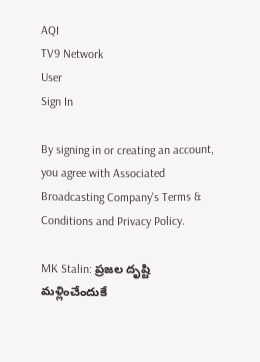AQI
TV9 Network
User
Sign In

By signing in or creating an account, you agree with Associated Broadcasting Company's Terms & Conditions and Privacy Policy.

MK Stalin: ప్రజల దృష్టి మళ్లించేందుకే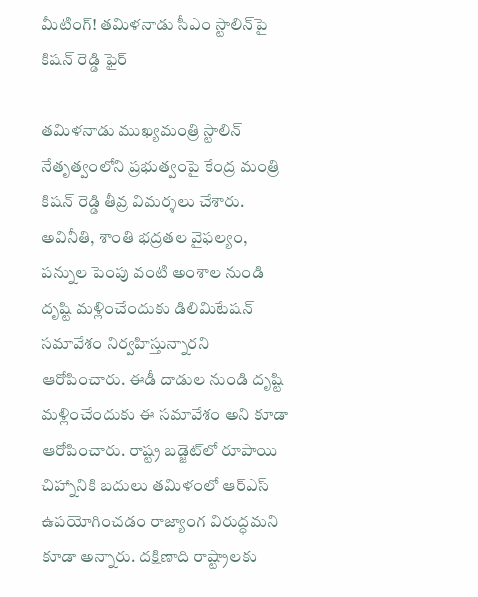మీటింగ్‌! తమిళనాడు సీఎం స్టాలిన్‌పై కిషన్‌ రెడ్డి ఫైర్‌

తమిళనాడు ముఖ్యమంత్రి స్టాలిన్ నేతృత్వంలోని ప్రభుత్వంపై కేంద్ర మంత్రి కిషన్ రెడ్డి తీవ్ర విమర్శలు చేశారు. అవినీతి, శాంతి భద్రతల వైఫల్యం, పన్నుల పెంపు వంటి అంశాల నుండి దృష్టి మళ్లించేందుకు డిలిమిటేషన్‌ సమావేశం నిర్వహిస్తున్నారని ఆరోపించారు. ఈడీ దాడుల నుండి దృష్టి మళ్లించేందుకు ఈ సమావేశం అని కూడా ఆరోపించారు. రాష్ట్ర బడ్జెట్‌లో రూపాయి చిహ్నానికి బదులు తమిళంలో ఆర్‌ఎస్‌ ఉపయోగించడం రాజ్యాంగ విరుద్ధమని కూడా అన్నారు. దక్షిణాది రాష్ట్రాలకు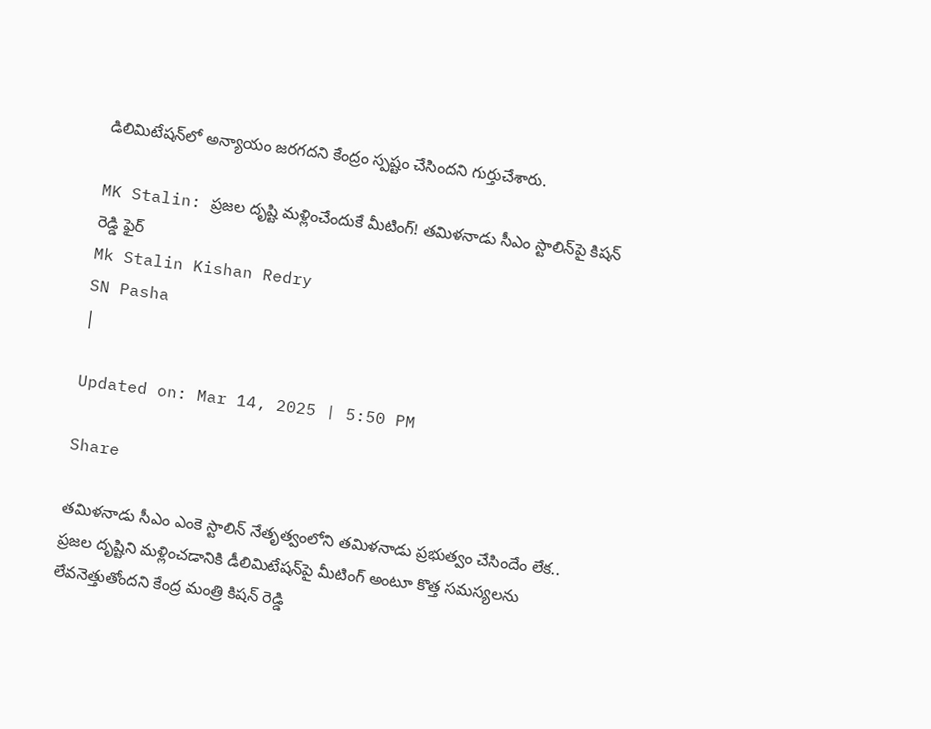డిలిమిటేషన్‌లో అన్యాయం జరగదని కేంద్రం స్పష్టం చేసిందని గుర్తుచేశారు.

MK Stalin: ప్రజల దృష్టి మళ్లించేందుకే మీటింగ్‌! తమిళనాడు సీఎం స్టాలిన్‌పై కిషన్‌ రెడ్డి ఫైర్‌
Mk Stalin Kishan Redry
SN Pasha
|

Updated on: Mar 14, 2025 | 5:50 PM

Share

తమిళనాడు సీఎం ఎంకె స్టాలిన్ నేతృత్వంలోని తమిళనాడు ప్రభుత్వం చేసిందేం లేక.. ప్రజల దృష్టిని మళ్లించడానికి డీలిమిటేషన్‌పై మీటింగ్‌ అంటూ కొత్త సమస్యలను లేవనెత్తుతోందని కేంద్ర మంత్రి కిషన్ రెడ్డి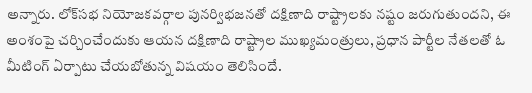అన్నారు. లోక్‌సభ నియోజకవర్గాల పునర్విభజనతో దక్షిణాది రాష్ట్రాలకు నష్టం జరుగుతుందని, ఈ అంశంపై చర్చించేందుకు ఆయన దక్షిణాది రాష్ట్రాల ముఖ్యమంత్రులు, ప్రధాన పార్టీల నేతలతో ఓ మీటింగ్‌ ఏర్పాటు చేయబోతున్న విషయం తెలిసిందే.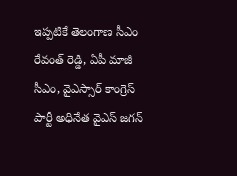ఇప్పటికే తెలంగాణ సీఎం రేవంత్‌ రెడ్డి, ఏపీ మాజీ సీఎం, వైఎస్సార్‌ కాంగ్రెస్‌ పార్టీ అధినేత వైఎస్‌ జగన్‌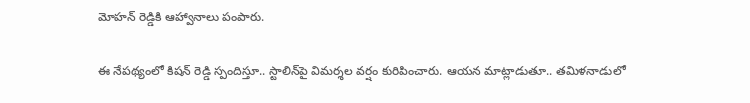మోహన్‌ రెడ్డికి ఆహ్వానాలు పంపారు.

ఈ నేపథ్యంలో కిషన్‌ రెడ్డి స్పందిస్తూ.. స్టాలిన్‌పై విమర్శల వర్షం కురిపించారు. ఆయన మాట్లాడుతూ.. తమిళనాడులో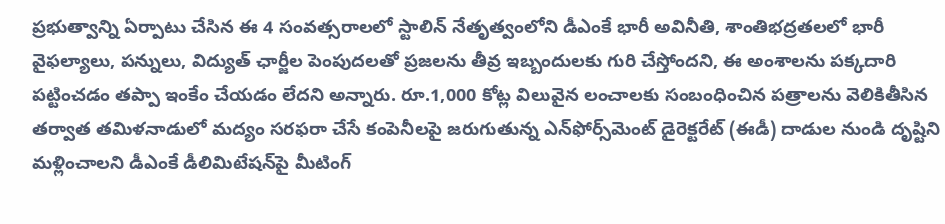ప్రభుత్వాన్ని ఏర్పాటు చేసిన ఈ 4 సంవత్సరాలలో స్టాలిన్ నేతృత్వంలోని డీఎంకే భారీ అవినీతి, శాంతిభద్రతలలో భారీ వైఫల్యాలు, పన్నులు, విద్యుత్ ఛార్జీల పెంపుదలతో ప్రజలను తీవ్ర ఇబ్బందులకు గురి చేస్తోందని, ఈ అంశాలను పక్కదారి పట్టించడం తప్పా ఇంకేం చేయడం లేదని అన్నారు. రూ.1,000 కోట్ల విలువైన లంచాలకు సంబంధించిన పత్రాలను వెలికితీసిన తర్వాత తమిళనాడులో మద్యం సరఫరా చేసే కంపెనీలపై జరుగుతున్న ఎన్‌ఫోర్స్‌మెంట్ డైరెక్టరేట్ (ఈడీ) దాడుల నుండి దృష్టిని మళ్లించాలని డీఎంకే డీలిమిటేషన్‌పై మీటింగ్‌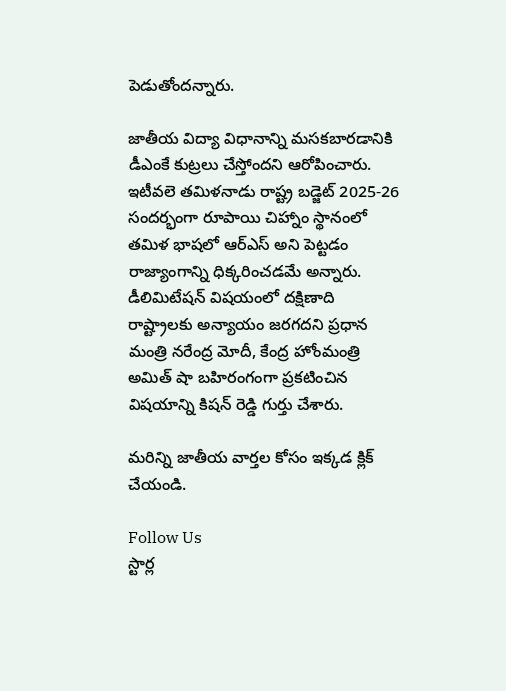పెడుతోందన్నారు.

జాతీయ విద్యా విధానాన్ని మసకబారడానికి డీఎంకే కుట్రలు చేస్తోందని ఆరోపించారు. ఇటీవలె తమిళనాడు రాష్ట్ర బడ్జెట్‌ 2025-26 సందర్భంగా రూపాయి చిహ్నాం స్థానంలో తమిళ భాషలో ఆర్‌ఎస్‌ అని పెట్టడం రాజ్యాంగాన్ని ధిక్కరించడమే అన్నారు. డీలిమిటేషన్ విషయంలో దక్షిణాది రాష్ట్రాలకు అన్యాయం జరగదని ప్రధాన మంత్రి నరేంద్ర మోదీ, కేంద్ర హోంమంత్రి అమిత్ షా బహిరంగంగా ప్రకటించిన విషయాన్ని కిషన్‌ రెడ్డి గుర్తు చేశారు.

మరిన్ని జాతీయ వార్తల కోసం ఇక్కడ క్లిక్ చేయండి.

Follow Us
స్టార్ల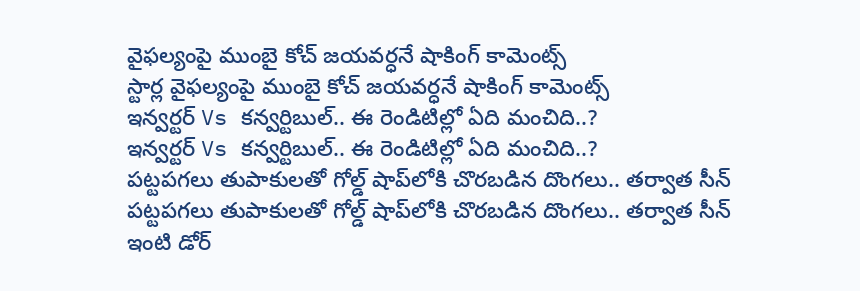వైఫల్యంపై ముంబై కోచ్ జయవర్ధనే షాకింగ్ కామెంట్స్
స్టార్ల వైఫల్యంపై ముంబై కోచ్ జయవర్ధనే షాకింగ్ కామెంట్స్
ఇన్వర్టర్ Vs కన్వర్టిబుల్.. ఈ రెండిటిల్లో ఏది మంచిది..?
ఇన్వర్టర్ Vs కన్వర్టిబుల్.. ఈ రెండిటిల్లో ఏది మంచిది..?
పట్టపగలు తుపాకులతో గోల్డ్‌ షాప్‌లోకి చొరబడిన దొంగలు.. తర్వాత సీన్
పట్టపగలు తుపాకులతో గోల్డ్‌ షాప్‌లోకి చొరబడిన దొంగలు.. తర్వాత సీన్
ఇంటి డోర్‌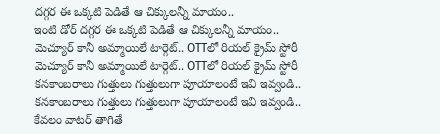దగ్గర ఈ ఒక్కటి పెడితే ఆ చిక్కులన్నీ మాయం..
ఇంటి డోర్‌ దగ్గర ఈ ఒక్కటి పెడితే ఆ చిక్కులన్నీ మాయం..
మెచ్యూర్ కానీ అమ్మాయిలే టార్గెట్.. OTTలో రియల్ క్రైమ్ స్టోరీ
మెచ్యూర్ కానీ అమ్మాయిలే టార్గెట్.. OTTలో రియల్ క్రైమ్ స్టోరీ
కనకాంబరాలు గుత్తులు గుత్తులుగా పూయాలంటే ఇవి ఇవ్వండి..
కనకాంబరాలు గుత్తులు గుత్తులుగా పూయాలంటే ఇవి ఇవ్వండి..
కేవలం వాటర్ తాగితే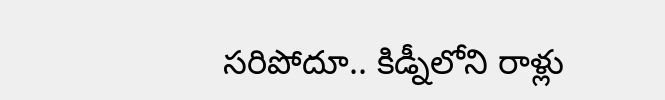సరిపోదూ.. కిడ్నీలోని రాళ్లు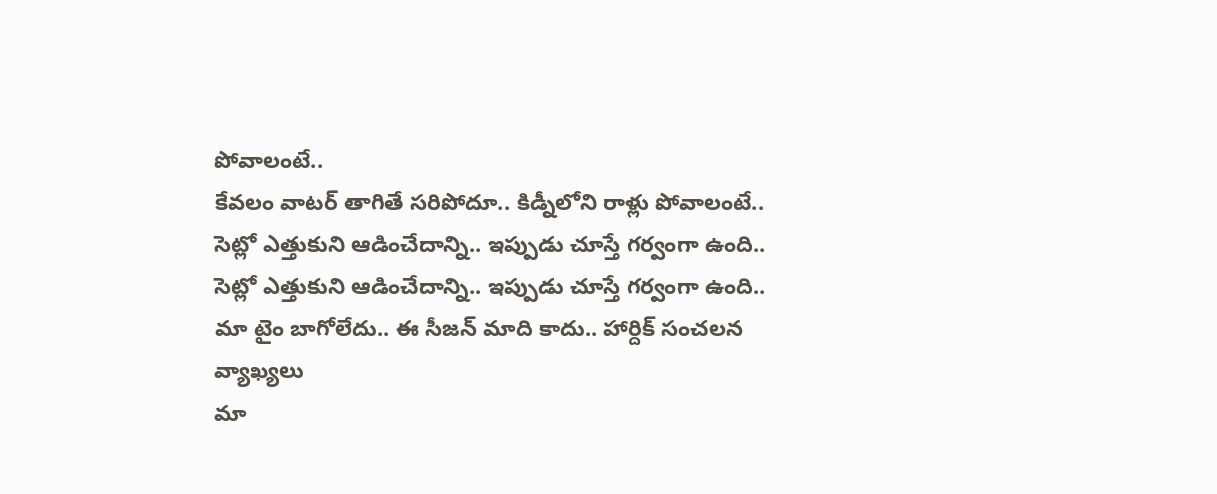పోవాలంటే..
కేవలం వాటర్ తాగితే సరిపోదూ.. కిడ్నీలోని రాళ్లు పోవాలంటే..
సెట్లో ఎత్తుకుని ఆడించేదాన్ని.. ఇప్పుడు చూస్తే గర్వంగా ఉంది..
సెట్లో ఎత్తుకుని ఆడించేదాన్ని.. ఇప్పుడు చూస్తే గర్వంగా ఉంది..
మా టైం బాగోలేదు.. ఈ సీజన్ మాది కాదు.. హార్దిక్ సంచలన వ్యాఖ్యలు
మా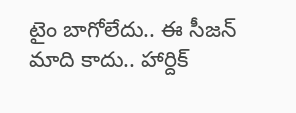టైం బాగోలేదు.. ఈ సీజన్ మాది కాదు.. హార్దిక్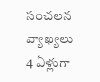సంచలన వ్యాఖ్యలు
4 ఏళ్లుగా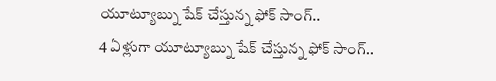యూట్యూబ్ను షేక్ చేస్తున్న ఫోక్ సాంగ్..
4 ఏళ్లుగా యూట్యూబ్ను షేక్ చేస్తున్న ఫోక్ సాంగ్..